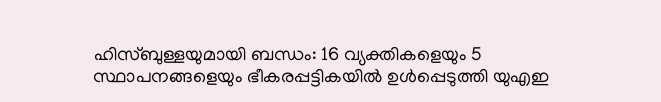ഹിസ്ബുള്ളയുമായി ബന്ധം: 16 വ്യക്തികളെയും 5 സ്ഥാപനങ്ങളെയും ഭീകരപ്പട്ടികയിൽ ഉൾപ്പെടുത്തി യുഎഇ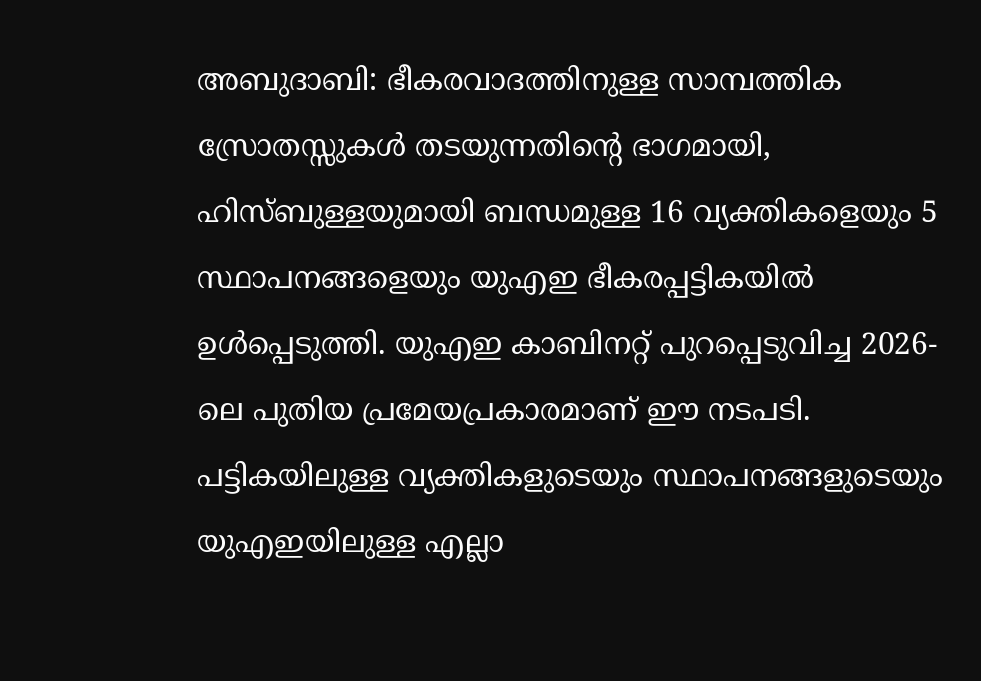അബുദാബി: ഭീകരവാദത്തിനുള്ള സാമ്പത്തിക സ്രോതസ്സുകൾ തടയുന്നതിന്റെ ഭാഗമായി, ഹിസ്ബുള്ളയുമായി ബന്ധമുള്ള 16 വ്യക്തികളെയും 5 സ്ഥാപനങ്ങളെയും യുഎഇ ഭീകരപ്പട്ടികയിൽ ഉൾപ്പെടുത്തി. യുഎഇ കാബിനറ്റ് പുറപ്പെടുവിച്ച 2026-ലെ പുതിയ പ്രമേയപ്രകാരമാണ് ഈ നടപടി. പട്ടികയിലുള്ള വ്യക്തികളുടെയും സ്ഥാപനങ്ങളുടെയും യുഎഇയിലുള്ള എല്ലാ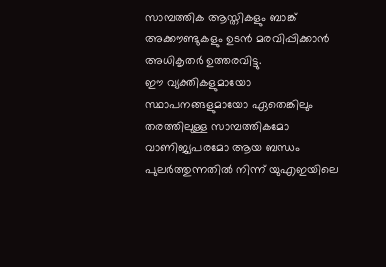സാമ്പത്തിക ആസ്തികളും ബാങ്ക് അക്കൗണ്ടുകളും ഉടൻ മരവിപ്പിക്കാൻ അധികൃതർ ഉത്തരവിട്ടു.
ഈ വ്യക്തികളുമായോ സ്ഥാപനങ്ങളുമായോ ഏതെങ്കിലും തരത്തിലുള്ള സാമ്പത്തികമോ വാണിജ്യപരമോ ആയ ബന്ധം പുലർത്തുന്നതിൽ നിന്ന് യുഎഇയിലെ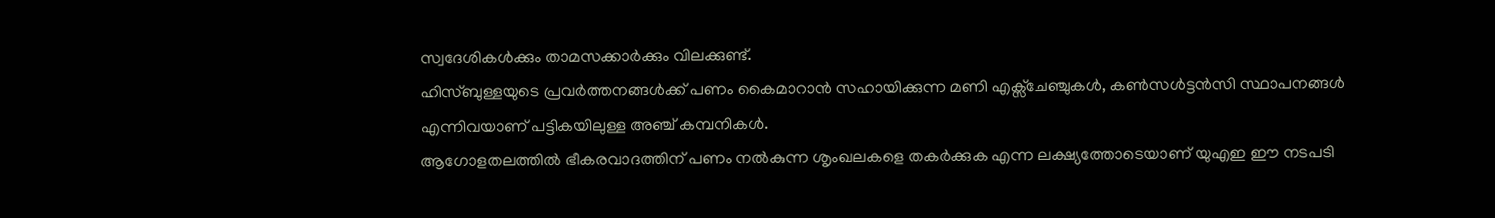സ്വദേശികൾക്കും താമസക്കാർക്കും വിലക്കുണ്ട്.
ഹിസ്ബുള്ളയുടെ പ്രവർത്തനങ്ങൾക്ക് പണം കൈമാറാൻ സഹായിക്കുന്ന മണി എക്സ്ചേഞ്ചുകൾ, കൺസൾട്ടൻസി സ്ഥാപനങ്ങൾ എന്നിവയാണ് പട്ടികയിലുള്ള അഞ്ച് കമ്പനികൾ.
ആഗോളതലത്തിൽ ഭീകരവാദത്തിന് പണം നൽകുന്ന ശൃംഖലകളെ തകർക്കുക എന്ന ലക്ഷ്യത്തോടെയാണ് യുഎഇ ഈ നടപടി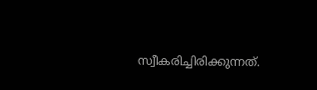സ്വീകരിച്ചിരിക്കുന്നത്.